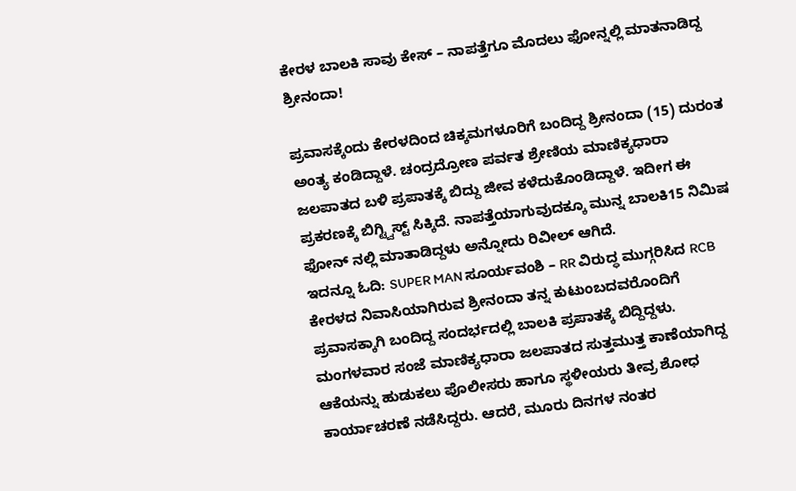ಕೇರಳ ಬಾಲಕಿ ಸಾವು ಕೇಸ್ – ನಾಪತ್ತೆಗೂ ಮೊದಲು ಫೋನ್ನಲ್ಲಿ ಮಾತನಾಡಿದ್ದ ಶ್ರೀನಂದಾ!

ಪ್ರವಾಸಕ್ಕೆಂದು ಕೇರಳದಿಂದ ಚಿಕ್ಕಮಗಳೂರಿಗೆ ಬಂದಿದ್ದ ಶ್ರೀನಂದಾ (15) ದುರಂತ ಅಂತ್ಯ ಕಂಡಿದ್ದಾಳೆ. ಚಂದ್ರದ್ರೋಣ ಪರ್ವತ ಶ್ರೇಣಿಯ ಮಾಣಿಕ್ಯಧಾರಾ ಜಲಪಾತದ ಬಳಿ ಪ್ರಪಾತಕ್ಕೆ ಬಿದ್ದು ಜೀವ ಕಳೆದುಕೊಂಡಿದ್ದಾಳೆ. ಇದೀಗ ಈ ಪ್ರಕರಣಕ್ಕೆ ಬಿಗ್ಟ್ವಿಸ್ಟ್ ಸಿಕ್ಕಿದೆ. ನಾಪತ್ತೆಯಾಗುವುದಕ್ಕೂ ಮುನ್ನ ಬಾಲಕಿ15 ನಿಮಿಷ ಫೋನ್ ನಲ್ಲಿ ಮಾತಾಡಿದ್ದಳು ಅನ್ನೋದು ರಿವೀಲ್ ಆಗಿದೆ.
ಇದನ್ನೂ ಓದಿ: SUPER MAN ಸೂರ್ಯವಂಶಿ – RR ವಿರುದ್ಧ ಮುಗ್ಗರಿಸಿದ RCB
ಕೇರಳದ ನಿವಾಸಿಯಾಗಿರುವ ಶ್ರೀನಂದಾ ತನ್ನ ಕುಟುಂಬದವರೊಂದಿಗೆ ಪ್ರವಾಸಕ್ಕಾಗಿ ಬಂದಿದ್ದ ಸಂದರ್ಭದಲ್ಲಿ ಬಾಲಕಿ ಪ್ರಪಾತಕ್ಕೆ ಬಿದ್ದಿದ್ದಳು. ಮಂಗಳವಾರ ಸಂಜೆ ಮಾಣಿಕ್ಯಧಾರಾ ಜಲಪಾತದ ಸುತ್ತಮುತ್ತ ಕಾಣೆಯಾಗಿದ್ದ ಆಕೆಯನ್ನು ಹುಡುಕಲು ಪೊಲೀಸರು ಹಾಗೂ ಸ್ಥಳೀಯರು ತೀವ್ರ ಶೋಧ ಕಾರ್ಯಾಚರಣೆ ನಡೆಸಿದ್ದರು. ಆದರೆ, ಮೂರು ದಿನಗಳ ನಂತರ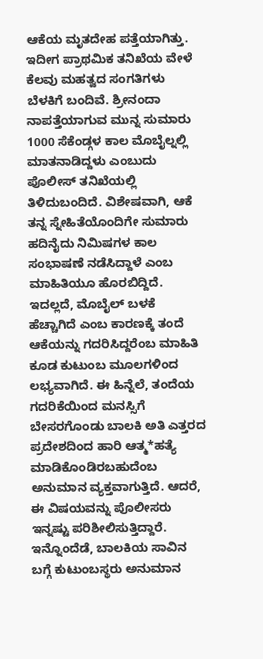ಆಕೆಯ ಮೃತದೇಹ ಪತ್ತೆಯಾಗಿತ್ತು. ಇದೀಗ ಪ್ರಾಥಮಿಕ ತನಿಖೆಯ ವೇಳೆ ಕೆಲವು ಮಹತ್ವದ ಸಂಗತಿಗಳು ಬೆಳಕಿಗೆ ಬಂದಿವೆ. ಶ್ರೀನಂದಾ ನಾಪತ್ತೆಯಾಗುವ ಮುನ್ನ ಸುಮಾರು 1000 ಸೆಕೆಂಡ್ಗಳ ಕಾಲ ಮೊಬೈಲ್ನಲ್ಲಿ ಮಾತನಾಡಿದ್ದಳು ಎಂಬುದು ಪೊಲೀಸ್ ತನಿಖೆಯಲ್ಲಿ ತಿಳಿದುಬಂದಿದೆ. ವಿಶೇಷವಾಗಿ, ಆಕೆ ತನ್ನ ಸ್ನೇಹಿತೆಯೊಂದಿಗೇ ಸುಮಾರು ಹದಿನೈದು ನಿಮಿಷಗಳ ಕಾಲ ಸಂಭಾಷಣೆ ನಡೆಸಿದ್ದಾಳೆ ಎಂಬ ಮಾಹಿತಿಯೂ ಹೊರಬಿದ್ದಿದೆ.
ಇದಲ್ಲದೆ, ಮೊಬೈಲ್ ಬಳಕೆ ಹೆಚ್ಚಾಗಿದೆ ಎಂಬ ಕಾರಣಕ್ಕೆ ತಂದೆ ಆಕೆಯನ್ನು ಗದರಿಸಿದ್ದರೆಂಬ ಮಾಹಿತಿ ಕೂಡ ಕುಟುಂಬ ಮೂಲಗಳಿಂದ ಲಭ್ಯವಾಗಿದೆ. ಈ ಹಿನ್ನೆಲೆ, ತಂದೆಯ ಗದರಿಕೆಯಿಂದ ಮನಸ್ಸಿಗೆ ಬೇಸರಗೊಂಡು ಬಾಲಕಿ ಅತಿ ಎತ್ತರದ ಪ್ರದೇಶದಿಂದ ಹಾರಿ ಆತ್ಮ*ಹತ್ಯೆ ಮಾಡಿಕೊಂಡಿರಬಹುದೆಂಬ ಅನುಮಾನ ವ್ಯಕ್ತವಾಗುತ್ತಿದೆ. ಆದರೆ, ಈ ವಿಷಯವನ್ನು ಪೊಲೀಸರು ಇನ್ನಷ್ಟು ಪರಿಶೀಲಿಸುತ್ತಿದ್ದಾರೆ.
ಇನ್ನೊಂದೆಡೆ, ಬಾಲಕಿಯ ಸಾವಿನ ಬಗ್ಗೆ ಕುಟುಂಬಸ್ಥರು ಅನುಮಾನ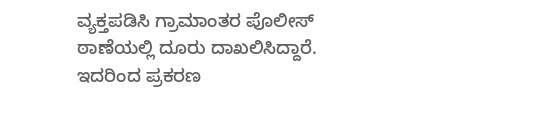ವ್ಯಕ್ತಪಡಿಸಿ ಗ್ರಾಮಾಂತರ ಪೊಲೀಸ್ ಠಾಣೆಯಲ್ಲಿ ದೂರು ದಾಖಲಿಸಿದ್ದಾರೆ. ಇದರಿಂದ ಪ್ರಕರಣ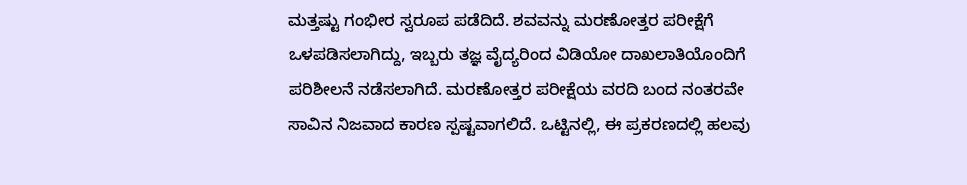ಮತ್ತಷ್ಟು ಗಂಭೀರ ಸ್ವರೂಪ ಪಡೆದಿದೆ. ಶವವನ್ನು ಮರಣೋತ್ತರ ಪರೀಕ್ಷೆಗೆ ಒಳಪಡಿಸಲಾಗಿದ್ದು, ಇಬ್ಬರು ತಜ್ಞ ವೈದ್ಯರಿಂದ ವಿಡಿಯೋ ದಾಖಲಾತಿಯೊಂದಿಗೆ ಪರಿಶೀಲನೆ ನಡೆಸಲಾಗಿದೆ. ಮರಣೋತ್ತರ ಪರೀಕ್ಷೆಯ ವರದಿ ಬಂದ ನಂತರವೇ ಸಾವಿನ ನಿಜವಾದ ಕಾರಣ ಸ್ಪಷ್ಟವಾಗಲಿದೆ. ಒಟ್ಟಿನಲ್ಲಿ, ಈ ಪ್ರಕರಣದಲ್ಲಿ ಹಲವು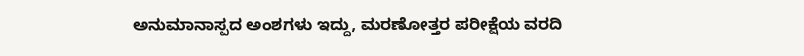ಅನುಮಾನಾಸ್ಪದ ಅಂಶಗಳು ಇದ್ದು, ಮರಣೋತ್ತರ ಪರೀಕ್ಷೆಯ ವರದಿ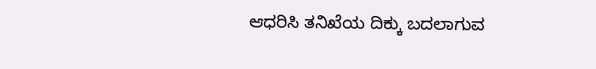ಆಧರಿಸಿ ತನಿಖೆಯ ದಿಕ್ಕು ಬದಲಾಗುವ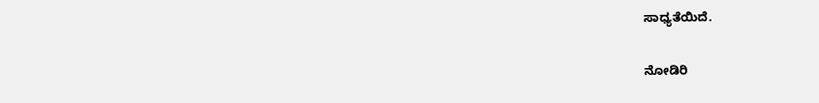ಸಾಧ್ಯತೆಯಿದೆ.

ನೋಡಿರಿ